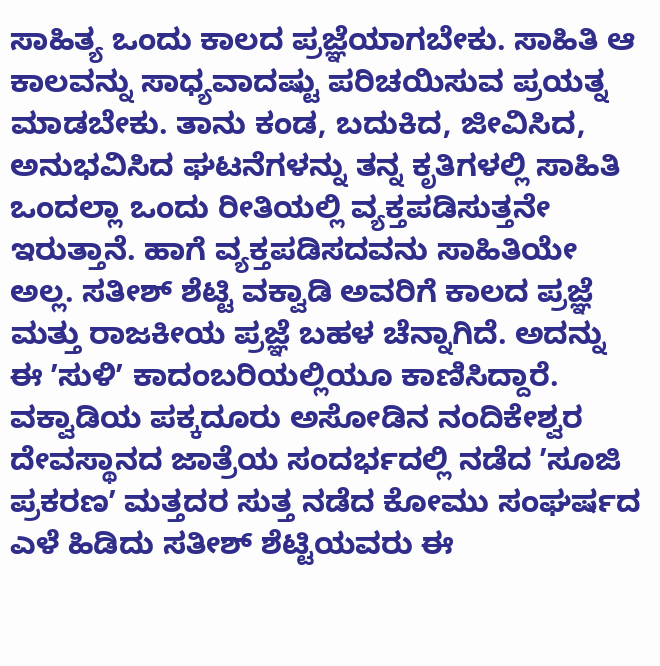ಸಾಹಿತ್ಯ ಒಂದು ಕಾಲದ ಪ್ರಜ್ಞೆಯಾಗಬೇಕು. ಸಾಹಿತಿ ಆ ಕಾಲವನ್ನು ಸಾಧ್ಯವಾದಷ್ಟು ಪರಿಚಯಿಸುವ ಪ್ರಯತ್ನ ಮಾಡಬೇಕು. ತಾನು ಕಂಡ, ಬದುಕಿದ, ಜೀವಿಸಿದ, ಅನುಭವಿಸಿದ ಘಟನೆಗಳನ್ನು ತನ್ನ ಕೃತಿಗಳಲ್ಲಿ ಸಾಹಿತಿ ಒಂದಲ್ಲಾ ಒಂದು ರೀತಿಯಲ್ಲಿ ವ್ಯಕ್ತಪಡಿಸುತ್ತನೇ ಇರುತ್ತಾನೆ. ಹಾಗೆ ವ್ಯಕ್ತಪಡಿಸದವನು ಸಾಹಿತಿಯೇ ಅಲ್ಲ. ಸತೀಶ್ ಶೆಟ್ಟಿ ವಕ್ವಾಡಿ ಅವರಿಗೆ ಕಾಲದ ಪ್ರಜ್ಞೆ ಮತ್ತು ರಾಜಕೀಯ ಪ್ರಜ್ಞೆ ಬಹಳ ಚೆನ್ನಾಗಿದೆ. ಅದನ್ನು ಈ ʼಸುಳಿʼ ಕಾದಂಬರಿಯಲ್ಲಿಯೂ ಕಾಣಿಸಿದ್ದಾರೆ. ವಕ್ವಾಡಿಯ ಪಕ್ಕದೂರು ಅಸೋಡಿನ ನಂದಿಕೇಶ್ವರ ದೇವಸ್ಥಾನದ ಜಾತ್ರೆಯ ಸಂದರ್ಭದಲ್ಲಿ ನಡೆದ ʼಸೂಜಿ ಪ್ರಕರಣʼ ಮತ್ತದರ ಸುತ್ತ ನಡೆದ ಕೋಮು ಸಂಘರ್ಷದ ಎಳೆ ಹಿಡಿದು ಸತೀಶ್ ಶೆಟ್ಟಿಯವರು ಈ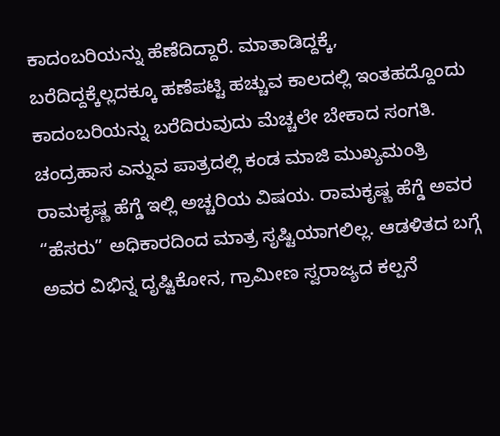ಕಾದಂಬರಿಯನ್ನು ಹೆಣೆದಿದ್ದಾರೆ. ಮಾತಾಡಿದ್ದಕ್ಕೆ, ಬರೆದಿದ್ದಕ್ಕೆಲ್ಲದಕ್ಕೂ ಹಣೆಪಟ್ಟಿ ಹಚ್ಚುವ ಕಾಲದಲ್ಲಿ ಇಂತಹದ್ದೊಂದು ಕಾದಂಬರಿಯನ್ನು ಬರೆದಿರುವುದು ಮೆಚ್ಚಲೇ ಬೇಕಾದ ಸಂಗತಿ.
ಚಂದ್ರಹಾಸ ಎನ್ನುವ ಪಾತ್ರದಲ್ಲಿ ಕಂಡ ಮಾಜಿ ಮುಖ್ಯಮಂತ್ರಿ ರಾಮಕೃಷ್ಣ ಹೆಗ್ಡೆ ಇಲ್ಲಿ ಅಚ್ಚರಿಯ ವಿಷಯ. ರಾಮಕೃಷ್ಣ ಹೆಗ್ಡೆ ಅವರ “ಹೆಸರು” ಅಧಿಕಾರದಿಂದ ಮಾತ್ರ ಸೃಷ್ಟಿಯಾಗಲಿಲ್ಲ. ಆಡಳಿತದ ಬಗ್ಗೆ ಅವರ ವಿಭಿನ್ನ ದೃಷ್ಟಿಕೋನ, ಗ್ರಾಮೀಣ ಸ್ವರಾಜ್ಯದ ಕಲ್ಪನೆ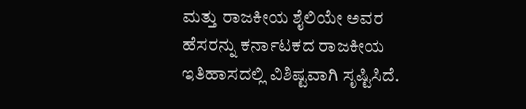ಮತ್ತು ರಾಜಕೀಯ ಶೈಲಿಯೇ ಅವರ ಹೆಸರನ್ನು ಕರ್ನಾಟಕದ ರಾಜಕೀಯ ಇತಿಹಾಸದಲ್ಲಿ ವಿಶಿಷ್ಟವಾಗಿ ಸೃಷ್ಟಿಸಿದೆ.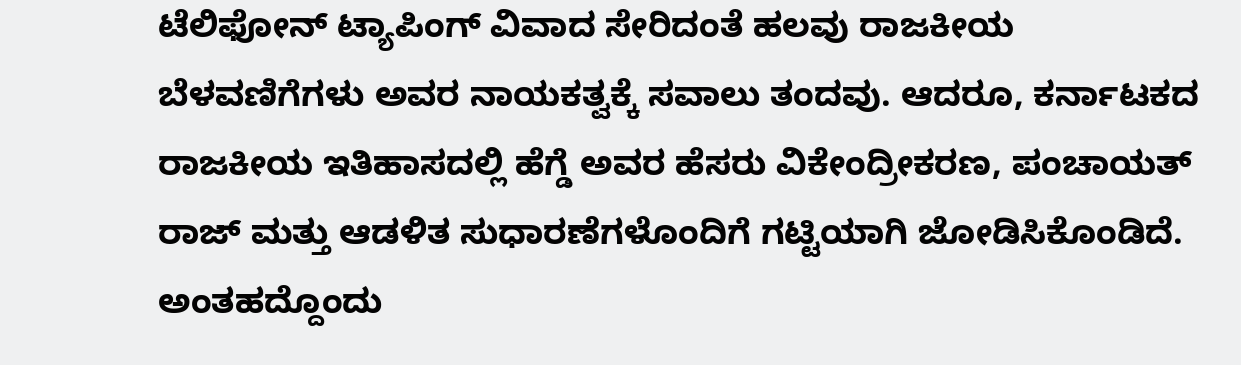ಟೆಲಿಫೋನ್ ಟ್ಯಾಪಿಂಗ್ ವಿವಾದ ಸೇರಿದಂತೆ ಹಲವು ರಾಜಕೀಯ ಬೆಳವಣಿಗೆಗಳು ಅವರ ನಾಯಕತ್ವಕ್ಕೆ ಸವಾಲು ತಂದವು. ಆದರೂ, ಕರ್ನಾಟಕದ ರಾಜಕೀಯ ಇತಿಹಾಸದಲ್ಲಿ ಹೆಗ್ಡೆ ಅವರ ಹೆಸರು ವಿಕೇಂದ್ರೀಕರಣ, ಪಂಚಾಯತ್ ರಾಜ್ ಮತ್ತು ಆಡಳಿತ ಸುಧಾರಣೆಗಳೊಂದಿಗೆ ಗಟ್ಟಿಯಾಗಿ ಜೋಡಿಸಿಕೊಂಡಿದೆ. ಅಂತಹದ್ದೊಂದು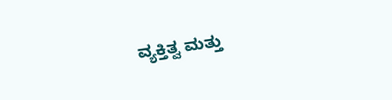ವ್ಯಕ್ತಿತ್ವ ಮತ್ತು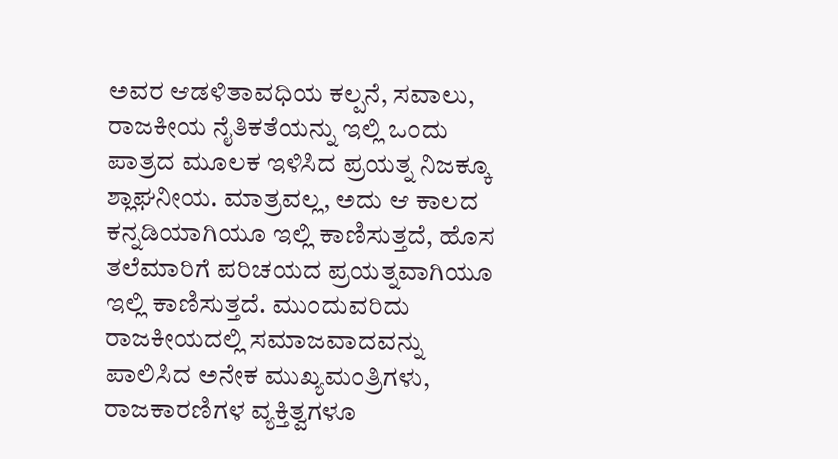ಅವರ ಆಡಳಿತಾವಧಿಯ ಕಲ್ಪನೆ, ಸವಾಲು, ರಾಜಕೀಯ ನೈತಿಕತೆಯನ್ನು ಇಲ್ಲಿ ಒಂದು ಪಾತ್ರದ ಮೂಲಕ ಇಳಿಸಿದ ಪ್ರಯತ್ನ ನಿಜಕ್ಕೂ ಶ್ಲಾಘನೀಯ. ಮಾತ್ರವಲ್ಲ, ಅದು ಆ ಕಾಲದ ಕನ್ನಡಿಯಾಗಿಯೂ ಇಲ್ಲಿ ಕಾಣಿಸುತ್ತದೆ, ಹೊಸ ತಲೆಮಾರಿಗೆ ಪರಿಚಯದ ಪ್ರಯತ್ನವಾಗಿಯೂ ಇಲ್ಲಿ ಕಾಣಿಸುತ್ತದೆ. ಮುಂದುವರಿದು ರಾಜಕೀಯದಲ್ಲಿ ಸಮಾಜವಾದವನ್ನು ಪಾಲಿಸಿದ ಅನೇಕ ಮುಖ್ಯಮಂತ್ರಿಗಳು, ರಾಜಕಾರಣಿಗಳ ವ್ಯಕ್ತಿತ್ವಗಳೂ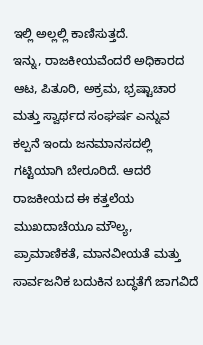ಇಲ್ಲಿ ಅಲ್ಲಲ್ಲಿ ಕಾಣಿಸುತ್ತದೆ.
ಇನ್ನು, ರಾಜಕೀಯವೆಂದರೆ ಅಧಿಕಾರದ ಆಟ, ಪಿತೂರಿ, ಅಕ್ರಮ, ಭ್ರಷ್ಟಾಚಾರ ಮತ್ತು ಸ್ವಾರ್ಥದ ಸಂಘರ್ಷ ಎನ್ನುವ ಕಲ್ಪನೆ ಇಂದು ಜನಮಾನಸದಲ್ಲಿ ಗಟ್ಟಿಯಾಗಿ ಬೇರೂರಿದೆ. ಆದರೆ ರಾಜಕೀಯದ ಈ ಕತ್ತಲೆಯ ಮುಖದಾಚೆಯೂ ಮೌಲ್ಯ, ಪ್ರಾಮಾಣಿಕತೆ, ಮಾನವೀಯತೆ ಮತ್ತು ಸಾರ್ವಜನಿಕ ಬದುಕಿನ ಬದ್ಧತೆಗೆ ಜಾಗವಿದೆ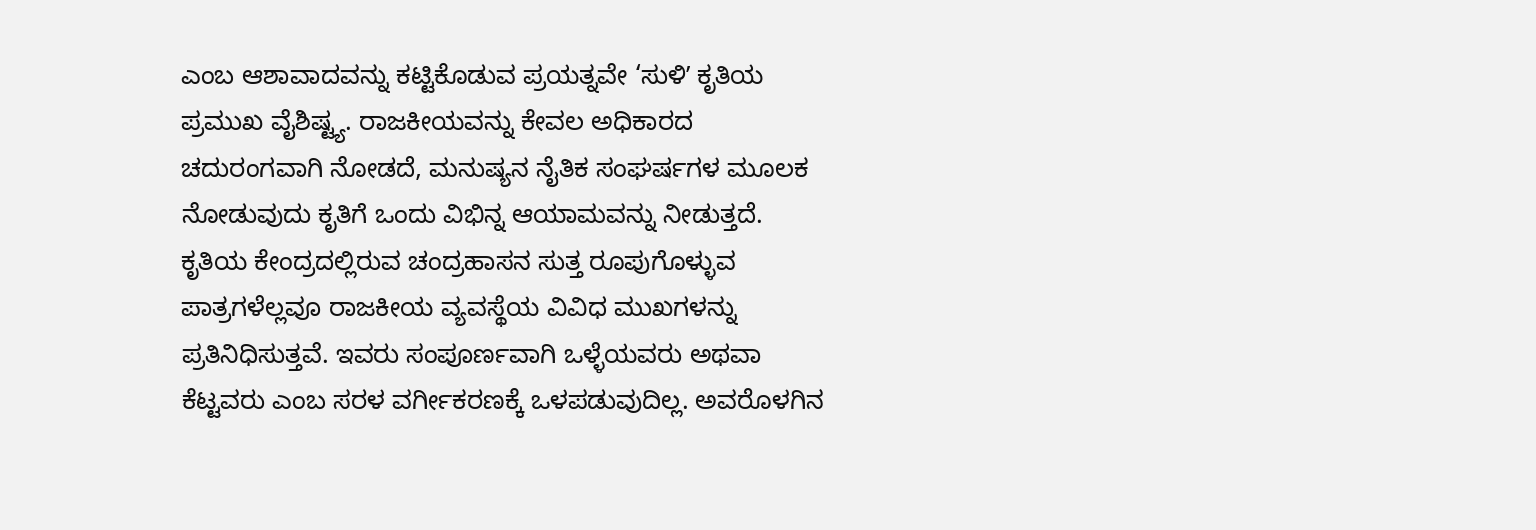ಎಂಬ ಆಶಾವಾದವನ್ನು ಕಟ್ಟಿಕೊಡುವ ಪ್ರಯತ್ನವೇ ‘ಸುಳಿʼ ಕೃತಿಯ ಪ್ರಮುಖ ವೈಶಿಷ್ಟ್ಯ. ರಾಜಕೀಯವನ್ನು ಕೇವಲ ಅಧಿಕಾರದ ಚದುರಂಗವಾಗಿ ನೋಡದೆ, ಮನುಷ್ಯನ ನೈತಿಕ ಸಂಘರ್ಷಗಳ ಮೂಲಕ ನೋಡುವುದು ಕೃತಿಗೆ ಒಂದು ವಿಭಿನ್ನ ಆಯಾಮವನ್ನು ನೀಡುತ್ತದೆ.
ಕೃತಿಯ ಕೇಂದ್ರದಲ್ಲಿರುವ ಚಂದ್ರಹಾಸನ ಸುತ್ತ ರೂಪುಗೊಳ್ಳುವ ಪಾತ್ರಗಳೆಲ್ಲವೂ ರಾಜಕೀಯ ವ್ಯವಸ್ಥೆಯ ವಿವಿಧ ಮುಖಗಳನ್ನು ಪ್ರತಿನಿಧಿಸುತ್ತವೆ. ಇವರು ಸಂಪೂರ್ಣವಾಗಿ ಒಳ್ಳೆಯವರು ಅಥವಾ ಕೆಟ್ಟವರು ಎಂಬ ಸರಳ ವರ್ಗೀಕರಣಕ್ಕೆ ಒಳಪಡುವುದಿಲ್ಲ. ಅವರೊಳಗಿನ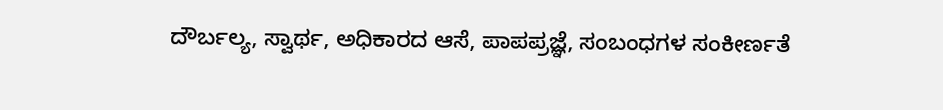ದೌರ್ಬಲ್ಯ, ಸ್ವಾರ್ಥ, ಅಧಿಕಾರದ ಆಸೆ, ಪಾಪಪ್ರಜ್ಞೆ, ಸಂಬಂಧಗಳ ಸಂಕೀರ್ಣತೆ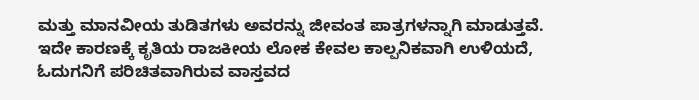ಮತ್ತು ಮಾನವೀಯ ತುಡಿತಗಳು ಅವರನ್ನು ಜೀವಂತ ಪಾತ್ರಗಳನ್ನಾಗಿ ಮಾಡುತ್ತವೆ. ಇದೇ ಕಾರಣಕ್ಕೆ ಕೃತಿಯ ರಾಜಕೀಯ ಲೋಕ ಕೇವಲ ಕಾಲ್ಪನಿಕವಾಗಿ ಉಳಿಯದೆ, ಓದುಗನಿಗೆ ಪರಿಚಿತವಾಗಿರುವ ವಾಸ್ತವದ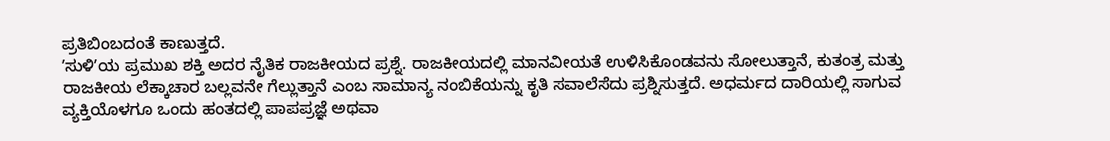ಪ್ರತಿಬಿಂಬದಂತೆ ಕಾಣುತ್ತದೆ.
ʼಸುಳಿʼಯ ಪ್ರಮುಖ ಶಕ್ತಿ ಅದರ ನೈತಿಕ ರಾಜಕೀಯದ ಪ್ರಶ್ನೆ. ರಾಜಕೀಯದಲ್ಲಿ ಮಾನವೀಯತೆ ಉಳಿಸಿಕೊಂಡವನು ಸೋಲುತ್ತಾನೆ, ಕುತಂತ್ರ ಮತ್ತು ರಾಜಕೀಯ ಲೆಕ್ಕಾಚಾರ ಬಲ್ಲವನೇ ಗೆಲ್ಲುತ್ತಾನೆ ಎಂಬ ಸಾಮಾನ್ಯ ನಂಬಿಕೆಯನ್ನು ಕೃತಿ ಸವಾಲೆಸೆದು ಪ್ರಶ್ನಿಸುತ್ತದೆ. ಅಧರ್ಮದ ದಾರಿಯಲ್ಲಿ ಸಾಗುವ ವ್ಯಕ್ತಿಯೊಳಗೂ ಒಂದು ಹಂತದಲ್ಲಿ ಪಾಪಪ್ರಜ್ಞೆ ಅಥವಾ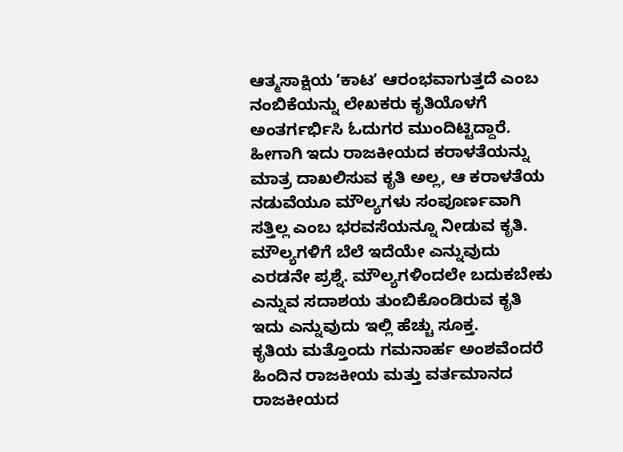ಆತ್ಮಸಾಕ್ಷಿಯ ʼಕಾಟʼ ಆರಂಭವಾಗುತ್ತದೆ ಎಂಬ ನಂಬಿಕೆಯನ್ನು ಲೇಖಕರು ಕೃತಿಯೊಳಗೆ ಅಂತರ್ಗರ್ಭಿಸಿ ಓದುಗರ ಮುಂದಿಟ್ಟಿದ್ದಾರೆ. ಹೀಗಾಗಿ ಇದು ರಾಜಕೀಯದ ಕರಾಳತೆಯನ್ನು ಮಾತ್ರ ದಾಖಲಿಸುವ ಕೃತಿ ಅಲ್ಲ, ಆ ಕರಾಳತೆಯ ನಡುವೆಯೂ ಮೌಲ್ಯಗಳು ಸಂಪೂರ್ಣವಾಗಿ ಸತ್ತಿಲ್ಲ ಎಂಬ ಭರವಸೆಯನ್ನೂ ನೀಡುವ ಕೃತಿ. ಮೌಲ್ಯಗಳಿಗೆ ಬೆಲೆ ಇದೆಯೇ ಎನ್ನುವುದು ಎರಡನೇ ಪ್ರಶ್ನೆ. ಮೌಲ್ಯಗಳಿಂದಲೇ ಬದುಕಬೇಕು ಎನ್ನುವ ಸದಾಶಯ ತುಂಬಿಕೊಂಡಿರುವ ಕೃತಿ ಇದು ಎನ್ನುವುದು ಇಲ್ಲಿ ಹೆಚ್ಚು ಸೂಕ್ತ.
ಕೃತಿಯ ಮತ್ತೊಂದು ಗಮನಾರ್ಹ ಅಂಶವೆಂದರೆ ಹಿಂದಿನ ರಾಜಕೀಯ ಮತ್ತು ವರ್ತಮಾನದ ರಾಜಕೀಯದ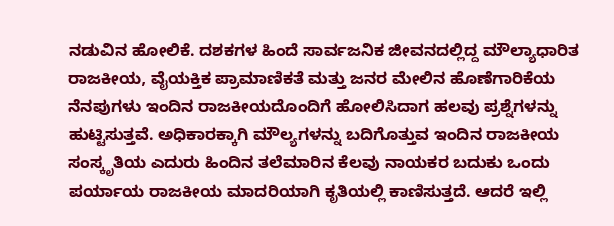ನಡುವಿನ ಹೋಲಿಕೆ. ದಶಕಗಳ ಹಿಂದೆ ಸಾರ್ವಜನಿಕ ಜೀವನದಲ್ಲಿದ್ದ ಮೌಲ್ಯಾಧಾರಿತ ರಾಜಕೀಯ, ವೈಯಕ್ತಿಕ ಪ್ರಾಮಾಣಿಕತೆ ಮತ್ತು ಜನರ ಮೇಲಿನ ಹೊಣೆಗಾರಿಕೆಯ ನೆನಪುಗಳು ಇಂದಿನ ರಾಜಕೀಯದೊಂದಿಗೆ ಹೋಲಿಸಿದಾಗ ಹಲವು ಪ್ರಶ್ನೆಗಳನ್ನು ಹುಟ್ಟಿಸುತ್ತವೆ. ಅಧಿಕಾರಕ್ಕಾಗಿ ಮೌಲ್ಯಗಳನ್ನು ಬದಿಗೊತ್ತುವ ಇಂದಿನ ರಾಜಕೀಯ ಸಂಸ್ಕೃತಿಯ ಎದುರು ಹಿಂದಿನ ತಲೆಮಾರಿನ ಕೆಲವು ನಾಯಕರ ಬದುಕು ಒಂದು ಪರ್ಯಾಯ ರಾಜಕೀಯ ಮಾದರಿಯಾಗಿ ಕೃತಿಯಲ್ಲಿ ಕಾಣಿಸುತ್ತದೆ. ಆದರೆ ಇಲ್ಲಿ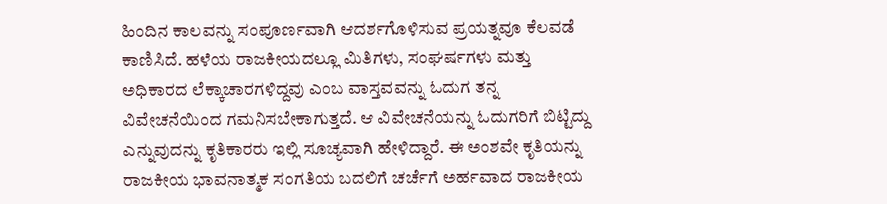ಹಿಂದಿನ ಕಾಲವನ್ನು ಸಂಪೂರ್ಣವಾಗಿ ಆದರ್ಶಗೊಳಿಸುವ ಪ್ರಯತ್ನವೂ ಕೆಲವಡೆ ಕಾಣಿಸಿದೆ. ಹಳೆಯ ರಾಜಕೀಯದಲ್ಲೂ ಮಿತಿಗಳು, ಸಂಘರ್ಷಗಳು ಮತ್ತು ಅಧಿಕಾರದ ಲೆಕ್ಕಾಚಾರಗಳಿದ್ದವು ಎಂಬ ವಾಸ್ತವವನ್ನು ಓದುಗ ತನ್ನ ವಿವೇಚನೆಯಿಂದ ಗಮನಿಸಬೇಕಾಗುತ್ತದೆ. ಆ ವಿವೇಚನೆಯನ್ನು ಓದುಗರಿಗೆ ಬಿಟ್ಟಿದ್ದು ಎನ್ನುವುದನ್ನು ಕೃತಿಕಾರರು ಇಲ್ಲಿ ಸೂಚ್ಯವಾಗಿ ಹೇಳಿದ್ದಾರೆ. ಈ ಅಂಶವೇ ಕೃತಿಯನ್ನು ರಾಜಕೀಯ ಭಾವನಾತ್ಮಕ ಸಂಗತಿಯ ಬದಲಿಗೆ ಚರ್ಚೆಗೆ ಅರ್ಹವಾದ ರಾಜಕೀಯ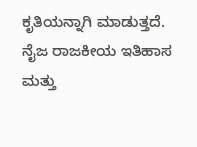ಕೃತಿಯನ್ನಾಗಿ ಮಾಡುತ್ತದೆ.
ನೈಜ ರಾಜಕೀಯ ಇತಿಹಾಸ ಮತ್ತು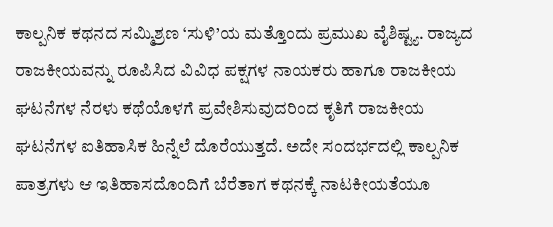ಕಾಲ್ಪನಿಕ ಕಥನದ ಸಮ್ಮಿಶ್ರಣ ‘ಸುಳಿ’ಯ ಮತ್ತೊಂದು ಪ್ರಮುಖ ವೈಶಿಷ್ಟ್ಯ. ರಾಜ್ಯದ ರಾಜಕೀಯವನ್ನು ರೂಪಿಸಿದ ವಿವಿಧ ಪಕ್ಷಗಳ ನಾಯಕರು ಹಾಗೂ ರಾಜಕೀಯ ಘಟನೆಗಳ ನೆರಳು ಕಥೆಯೊಳಗೆ ಪ್ರವೇಶಿಸುವುದರಿಂದ ಕೃತಿಗೆ ರಾಜಕೀಯ ಘಟನೆಗಳ ಐತಿಹಾಸಿಕ ಹಿನ್ನೆಲೆ ದೊರೆಯುತ್ತದೆ. ಅದೇ ಸಂದರ್ಭದಲ್ಲಿ ಕಾಲ್ಪನಿಕ ಪಾತ್ರಗಳು ಆ ಇತಿಹಾಸದೊಂದಿಗೆ ಬೆರೆತಾಗ ಕಥನಕ್ಕೆ ನಾಟಕೀಯತೆಯೂ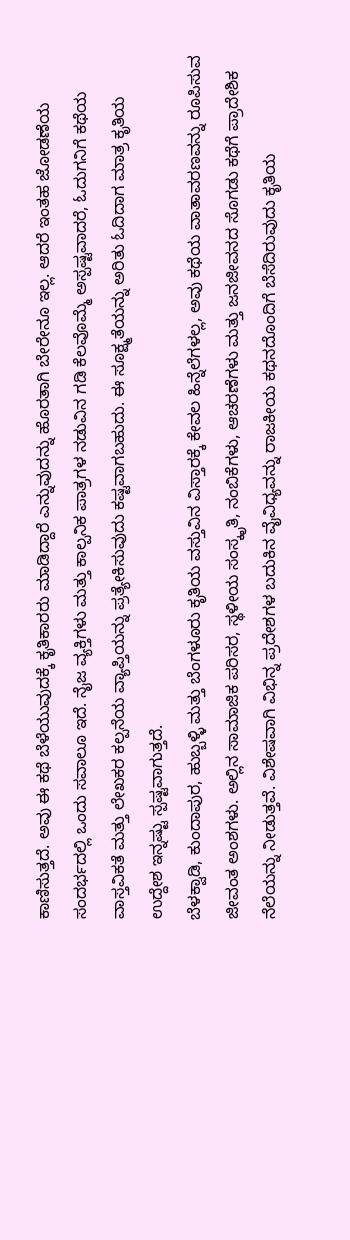ಕಾಣಿಸುತ್ತದೆ. ಅವು ಈ ಕಥೆ ಬೆಳೆಯುವುದಕ್ಕೆ ಕೃತಿಕಾರರು ಮಾಡಿದ್ದಾರೆ ಎನ್ನುವುದನ್ನು ಹೊರತಾಗಿ ಬೇರೇನೂ ಇಲ್ಲ. ಆದರೆ ಇಂತಹ ಜೋಡಣೆಯ ಸಂದರ್ಭದಲ್ಲಿ ಒಂದು ಸವಾಲೂ ಇದೆ. ನೈಜ ವ್ಯಕ್ತಿಗಳು ಮತ್ತು ಕಾಲ್ಪನಿಕ ಪಾತ್ರಗಳ ನಡುವಿನ ಗಡಿ ಕೆಲವೊಮ್ಮೆ ಅಸ್ಪಷ್ಟವಾದರೆ, ಓದುಗನಿಗೆ ಕಥೆಯ ವಾಸ್ತವಿಕತೆ ಮತ್ತು ಲೇಖಕರ ಕಲ್ಪನೆಯ ವ್ಯಾಪ್ತಿಯನ್ನು ಪ್ರತ್ಯೇಕಿಸುವುದು ಕಷ್ಟವಾಗಬಹುದು. ಈ ಸೂಕ್ಷ್ಮತೆಯನ್ನು ಅರಿತು ಓದಿದಾಗ ಮಾತ್ರ ಕೃತಿಯ ಉದ್ದೇಶ ಇನ್ನಷ್ಟು ಸ್ಪಷ್ಟವಾಗುತ್ತದೆ.
ಬೆಳಕ್ವಾಡಿ, ಕುಂದಾಪುರ, ಹುಬ್ಬಳ್ಳಿ ಮತ್ತು ಬೆಂಗಳೂರು ಕೃತಿಯ ವಸ್ತುವಿನ ವಿಸ್ತಾರಕ್ಕೆ ಕೇವಲ ಹಿನ್ನೆಲೆಗಳಲ್ಲ, ಅವು ಕಥೆಯ ವಾತಾವರಣವನ್ನು ರೂಪಿಸುವ ಜೀವಂತ ಅಂಶಗಳು. ಅಲ್ಲಿನ ಸಾಮಾಜಿಕ ಪರಿಸರ, ಸ್ಥಳೀಯ ಸಂಸ್ಕೃತಿ, ನಂಬಿಕೆಗಳು, ಆಚರಣೆಗಳು ಮತ್ತು ಜನಜೀವನದ ಸೊಗಡು ಕಥೆಗೆ ಪ್ರಾದೇಶಿಕ ನೆಲೆಯನ್ನು ನೀಡುತ್ತವೆ. ವಿಶೇಷವಾಗಿ ವಿಭಿನ್ನ ಪ್ರದೇಶಗಳ ಬದುಕಿನ ವೈವಿಧ್ಯವನ್ನು ರಾಜಕೀಯ ಕಥನದೊಂದಿಗೆ ಬೆಸೆದಿರುವುದು ಕೃತಿಯ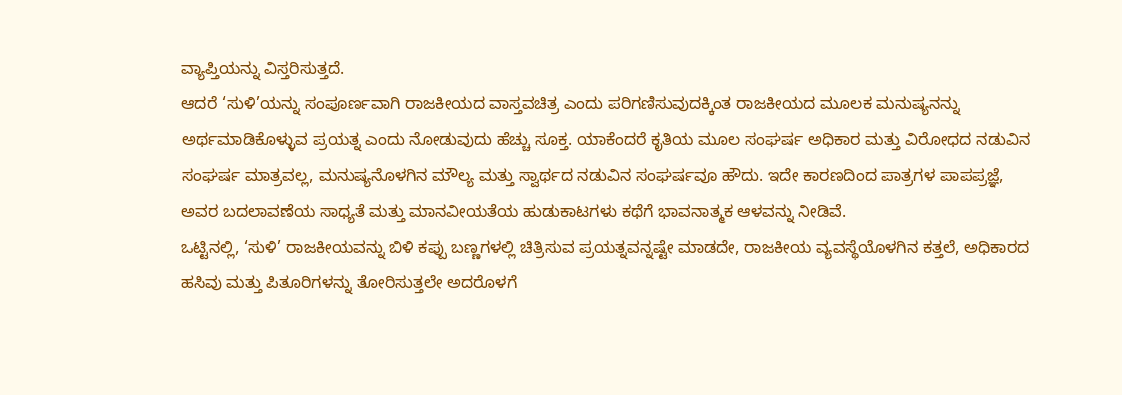ವ್ಯಾಪ್ತಿಯನ್ನು ವಿಸ್ತರಿಸುತ್ತದೆ.
ಆದರೆ ‘ಸುಳಿ’ಯನ್ನು ಸಂಪೂರ್ಣವಾಗಿ ರಾಜಕೀಯದ ವಾಸ್ತವಚಿತ್ರ ಎಂದು ಪರಿಗಣಿಸುವುದಕ್ಕಿಂತ ರಾಜಕೀಯದ ಮೂಲಕ ಮನುಷ್ಯನನ್ನು ಅರ್ಥಮಾಡಿಕೊಳ್ಳುವ ಪ್ರಯತ್ನ ಎಂದು ನೋಡುವುದು ಹೆಚ್ಚು ಸೂಕ್ತ. ಯಾಕೆಂದರೆ ಕೃತಿಯ ಮೂಲ ಸಂಘರ್ಷ ಅಧಿಕಾರ ಮತ್ತು ವಿರೋಧದ ನಡುವಿನ ಸಂಘರ್ಷ ಮಾತ್ರವಲ್ಲ, ಮನುಷ್ಯನೊಳಗಿನ ಮೌಲ್ಯ ಮತ್ತು ಸ್ವಾರ್ಥದ ನಡುವಿನ ಸಂಘರ್ಷವೂ ಹೌದು. ಇದೇ ಕಾರಣದಿಂದ ಪಾತ್ರಗಳ ಪಾಪಪ್ರಜ್ಞೆ, ಅವರ ಬದಲಾವಣೆಯ ಸಾಧ್ಯತೆ ಮತ್ತು ಮಾನವೀಯತೆಯ ಹುಡುಕಾಟಗಳು ಕಥೆಗೆ ಭಾವನಾತ್ಮಕ ಆಳವನ್ನು ನೀಡಿವೆ.
ಒಟ್ಟಿನಲ್ಲಿ, ‘ಸುಳಿ’ ರಾಜಕೀಯವನ್ನು ಬಿಳಿ ಕಪ್ಪು ಬಣ್ಣಗಳಲ್ಲಿ ಚಿತ್ರಿಸುವ ಪ್ರಯತ್ನವನ್ನಷ್ಟೇ ಮಾಡದೇ, ರಾಜಕೀಯ ವ್ಯವಸ್ಥೆಯೊಳಗಿನ ಕತ್ತಲೆ, ಅಧಿಕಾರದ ಹಸಿವು ಮತ್ತು ಪಿತೂರಿಗಳನ್ನು ತೋರಿಸುತ್ತಲೇ ಅದರೊಳಗೆ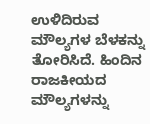ಉಳಿದಿರುವ ಮೌಲ್ಯಗಳ ಬೆಳಕನ್ನು ತೋರಿಸಿದೆ. ಹಿಂದಿನ ರಾಜಕೀಯದ ಮೌಲ್ಯಗಳನ್ನು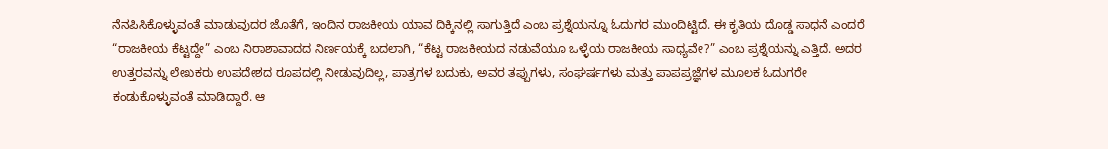ನೆನಪಿಸಿಕೊಳ್ಳುವಂತೆ ಮಾಡುವುದರ ಜೊತೆಗೆ, ಇಂದಿನ ರಾಜಕೀಯ ಯಾವ ದಿಕ್ಕಿನಲ್ಲಿ ಸಾಗುತ್ತಿದೆ ಎಂಬ ಪ್ರಶ್ನೆಯನ್ನೂ ಓದುಗರ ಮುಂದಿಟ್ಟಿದೆ. ಈ ಕೃತಿಯ ದೊಡ್ಡ ಸಾಧನೆ ಎಂದರೆ “ರಾಜಕೀಯ ಕೆಟ್ಟದ್ದೇ” ಎಂಬ ನಿರಾಶಾವಾದದ ನಿರ್ಣಯಕ್ಕೆ ಬದಲಾಗಿ, “ಕೆಟ್ಟ ರಾಜಕೀಯದ ನಡುವೆಯೂ ಒಳ್ಳೆಯ ರಾಜಕೀಯ ಸಾಧ್ಯವೇ?” ಎಂಬ ಪ್ರಶ್ನೆಯನ್ನು ಎತ್ತಿದೆ. ಅದರ ಉತ್ತರವನ್ನು ಲೇಖಕರು ಉಪದೇಶದ ರೂಪದಲ್ಲಿ ನೀಡುವುದಿಲ್ಲ, ಪಾತ್ರಗಳ ಬದುಕು, ಅವರ ತಪ್ಪುಗಳು, ಸಂಘರ್ಷಗಳು ಮತ್ತು ಪಾಪಪ್ರಜ್ಞೆಗಳ ಮೂಲಕ ಓದುಗರೇ ಕಂಡುಕೊಳ್ಳುವಂತೆ ಮಾಡಿದ್ದಾರೆ. ಆ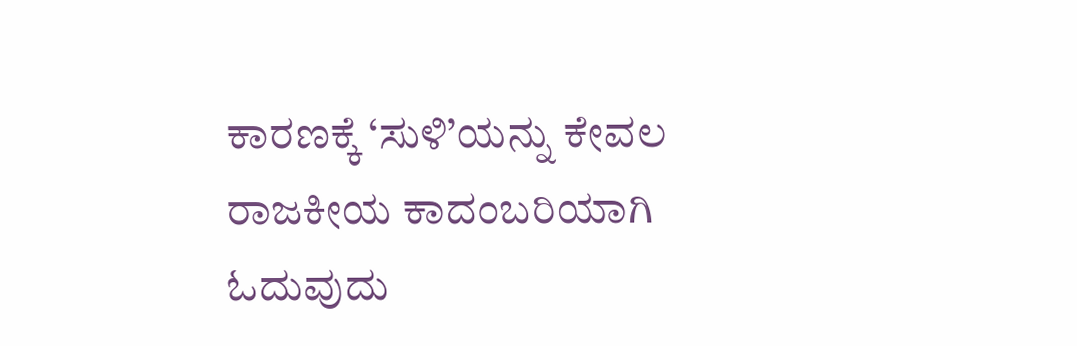ಕಾರಣಕ್ಕೆ ‘ಸುಳಿ’ಯನ್ನು ಕೇವಲ ರಾಜಕೀಯ ಕಾದಂಬರಿಯಾಗಿ ಓದುವುದು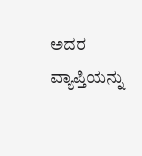ಅದರ ವ್ಯಾಪ್ತಿಯನ್ನು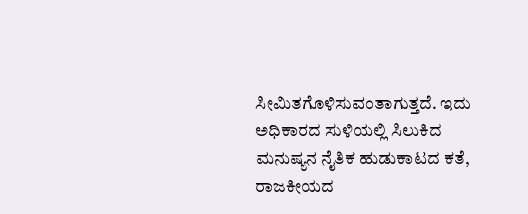ಸೀಮಿತಗೊಳಿಸುವಂತಾಗುತ್ತದೆ. ಇದು ಅಧಿಕಾರದ ಸುಳಿಯಲ್ಲಿ ಸಿಲುಕಿದ ಮನುಷ್ಯನ ನೈತಿಕ ಹುಡುಕಾಟದ ಕತೆ, ರಾಜಕೀಯದ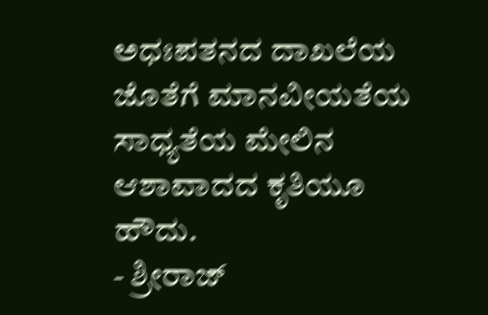ಅಧಃಪತನದ ದಾಖಲೆಯ ಜೊತೆಗೆ ಮಾನವೀಯತೆಯ ಸಾಧ್ಯತೆಯ ಮೇಲಿನ ಆಶಾವಾದದ ಕೃತಿಯೂ ಹೌದು.
- ಶ್ರೀರಾಜ್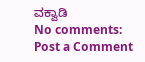ವಕ್ವಾಡಿ
No comments:
Post a Comment